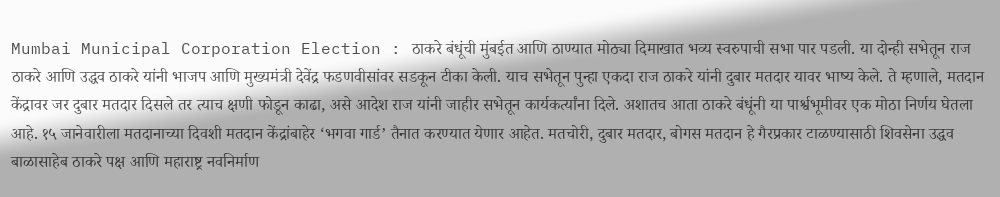Mumbai Municipal Corporation Election : ठाकरे बंधूंची मुंबईत आणि ठाण्यात मोठ्या दिमाखात भव्य स्वरुपाची सभा पार पडली. या दोन्ही सभेतून राज ठाकरे आणि उद्धव ठाकरे यांनी भाजप आणि मुख्यमंत्री देवेंद्र फडणवीसांवर सडकून टीका केली. याच सभेतून पुन्हा एकदा राज ठाकरे यांनी दुबार मतदार यावर भाष्य केले. ते म्हणाले, मतदान केंद्रावर जर दुबार मतदार दिसले तर त्याच क्षणी फोडून काढा, असे आदेश राज यांनी जाहीर सभेतून कार्यकर्त्यांना दिले. अशातच आता ठाकरे बंधूंनी या पार्श्वभूमीवर एक मोठा निर्णय घेतला आहे. १५ जानेवारीला मतदानाच्या दिवशी मतदान केंद्रांबाहेर ‘भगवा गार्ड’ तैनात करण्यात येणार आहेत. मतचोरी, दुबार मतदार, बोगस मतदान हे गैरप्रकार टाळण्यासाठी शिवसेना उद्धव बाळासाहेब ठाकरे पक्ष आणि महाराष्ट्र नवनिर्माण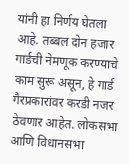यांनी हा निर्णय घेतला आहे. तब्बल दोन हजार गार्डची नेमणूक करण्याचे काम सुरू असून, हे गार्ड गैरप्रकारांवर करडी नजर ठेवणार आहेत. लोकसभा आणि विधानसभा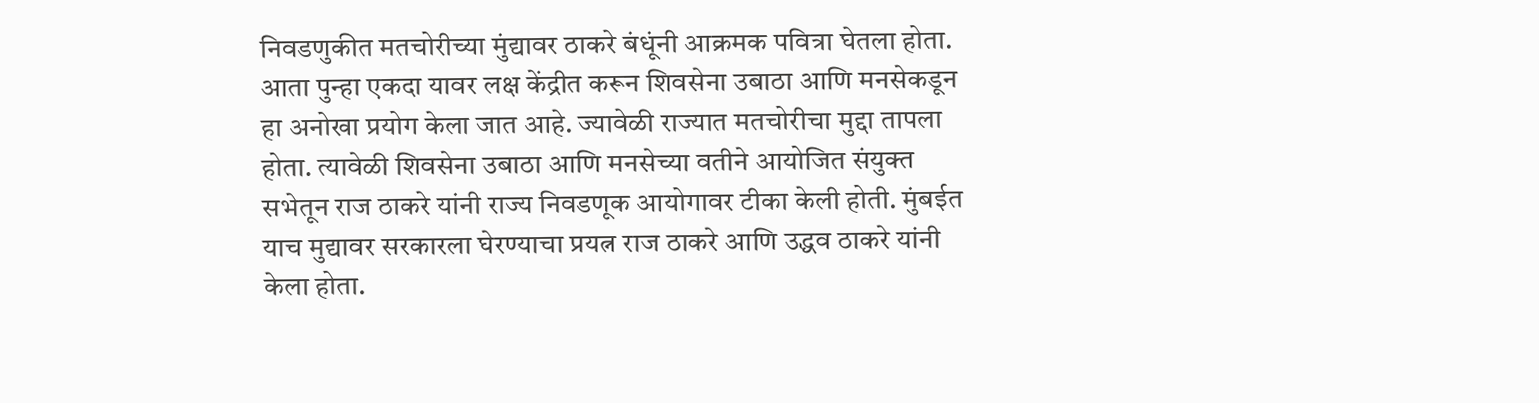निवडणुकीत मतचोरीच्या मुंद्यावर ठाकरे बंधूंनी आक्रमक पवित्रा घेतला होता. आता पुन्हा एकदा यावर लक्ष केंद्रीत करून शिवसेना उबाठा आणि मनसेकडून हा अनोखा प्रयोग केला जात आहे. ज्यावेळी राज्यात मतचोरीचा मुद्दा तापला होता. त्यावेळी शिवसेना उबाठा आणि मनसेच्या वतीने आयोजित संयुक्त सभेतून राज ठाकरे यांनी राज्य निवडणूक आयोगावर टीका केली होती. मुंबईत याच मुद्यावर सरकारला घेरण्याचा प्रयत्न राज ठाकरे आणि उद्धव ठाकरे यांनी केला होता.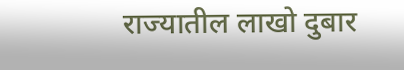राज्यातील लाखो दुबार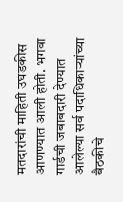मतदारांची माहिती उघडकीस आणण्यात आली होती. भगवा गार्डची जबाबदारी देण्यात आलेल्या सर्व पदाधिकाऱ्यांच्या बैठकीचे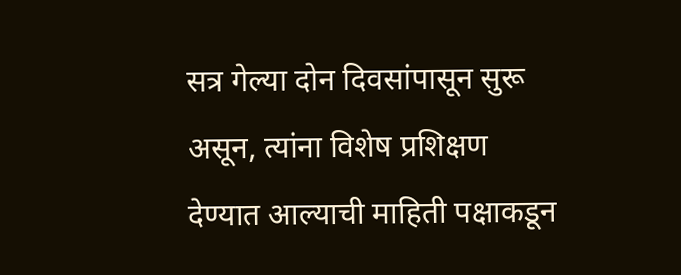सत्र गेल्या दोन दिवसांपासून सुरू असून, त्यांना विशेष प्रशिक्षण देण्यात आल्याची माहिती पक्षाकडून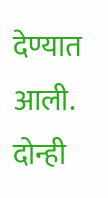देण्यात आली. दोन्ही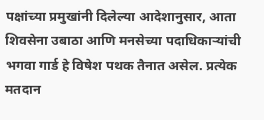पक्षांच्या प्रमुखांनी दिलेल्या आदेशानुसार, आता शिवसेना उबाठा आणि मनसेच्या पदाधिकाऱ्यांची भगवा गार्ड हे विषेश पथक तैनात असेल. प्रत्येक मतदान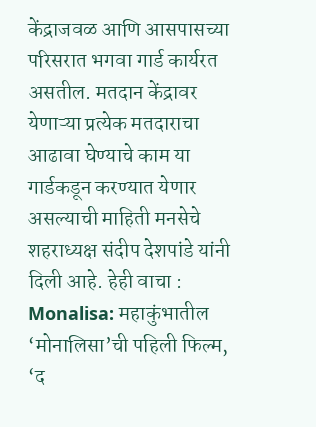केंद्राजवळ आणि आसपासच्या परिसरात भगवा गार्ड कार्यरत असतील. मतदान केंद्रावर येणाऱ्या प्रत्येक मतदाराचा आढावा घेण्याचे काम या गार्डकडून करण्यात येणार असल्याची माहिती मनसेचे शहराध्यक्ष संदीप देशपांडे यांनी दिली आहे. हेही वाचा : Monalisa: महाकुंभातील ‘मोनालिसा’ची पहिली फिल्म, ‘द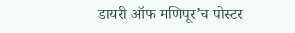डायरी ऑफ मणिपूर’च पोस्टर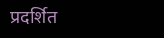प्रदर्शित